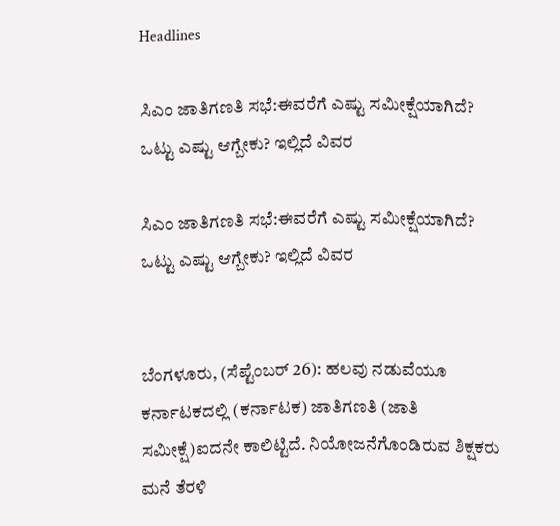Headlines

ಸಿಎಂ ಜಾತಿಗಣತಿ ಸಭೆ:ಈವರೆಗೆ ಎಷ್ಟು ಸಮೀಕ್ಷೆಯಾಗಿದೆ? ಒಟ್ಟು ಎಷ್ಟು ಆಗ್ಬೇಕು? ಇಲ್ಲಿದೆ ವಿವರ

ಸಿಎಂ ಜಾತಿಗಣತಿ ಸಭೆ:ಈವರೆಗೆ ಎಷ್ಟು ಸಮೀಕ್ಷೆಯಾಗಿದೆ? ಒಟ್ಟು ಎಷ್ಟು ಆಗ್ಬೇಕು? ಇಲ್ಲಿದೆ ವಿವರ


ಬೆಂಗಳೂರು, (ಸೆಪ್ಟೆಂಬರ್ 26): ಹಲವು ನಡುವೆಯೂ ಕರ್ನಾಟಕದಲ್ಲಿ (ಕರ್ನಾಟಕ) ಜಾತಿಗಣತಿ (ಜಾತಿ ಸಮೀಕ್ಷೆ)ಐದನೇ ಕಾಲಿಟ್ಟಿದೆ. ನಿಯೋಜನೆಗೊಂಡಿರುವ ಶಿಕ್ಷಕರು ಮನೆ ತೆರಳಿ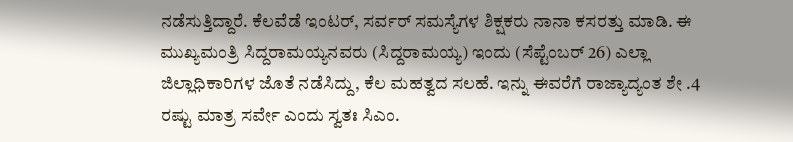ನಡೆಸುತ್ತಿದ್ದಾರೆ. ಕೆಲವೆಡೆ ಇಂಟರ್, ಸರ್ವರ್ ಸಮಸ್ಯೆಗಳ ಶಿಕ್ಷಕರು ನಾನಾ ಕಸರತ್ತು ಮಾಡಿ. ಈ ಮುಖ್ಯಮಂತ್ರಿ ಸಿದ್ದರಾಮಯ್ಯನವರು (ಸಿದ್ದರಾಮಯ್ಯ) ಇಂದು (ಸೆಪ್ಟೆಂಬರ್ 26) ಎಲ್ಲಾ ಜಿಲ್ಲಾಧಿಕಾರಿಗಳ ಜೊತೆ ನಡೆಸಿದ್ದು, ಕೆಲ ಮಹತ್ವದ ಸಲಹೆ. ಇನ್ನು ಈವರೆಗೆ ರಾಜ್ಯಾದ್ಯಂತ ಶೇ .4 ರಷ್ಟು ಮಾತ್ರ ಸರ್ವೇ ಎಂದು ಸ್ವತಃ ಸಿಎಂ.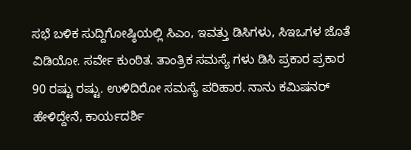ಸಭೆ ಬಳಿಕ ಸುದ್ದಿಗೋಷ್ಠಿಯಲ್ಲಿ ಸಿಎಂ, ಇವತ್ತು ಡಿಸಿಗಳು, ಸಿಇಒಗಳ ಜೊತೆ ವಿಡಿಯೋ. ಸರ್ವೇ ಕುಂಠಿತ. ತಾಂತ್ರಿಕ ಸಮಸ್ಯೆ ಗಳು ಡಿಸಿ‌ ಪ್ರಕಾರ ಪ್ರಕಾರ 90 ರಷ್ಟು ರಷ್ಟು. ಉಳಿದಿರೋ ಸಮಸ್ಯೆ ಪರಿಹಾರ. ನಾನು ಕಮಿಷನರ್ ಹೇಳಿದ್ದೇನೆ, ಕಾರ್ಯದರ್ಶಿ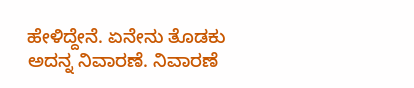ಹೇಳಿದ್ದೇನೆ. ಏನೇನು ತೊಡಕು ಅದನ್ನ ನಿವಾರಣೆ. ನಿವಾರಣೆ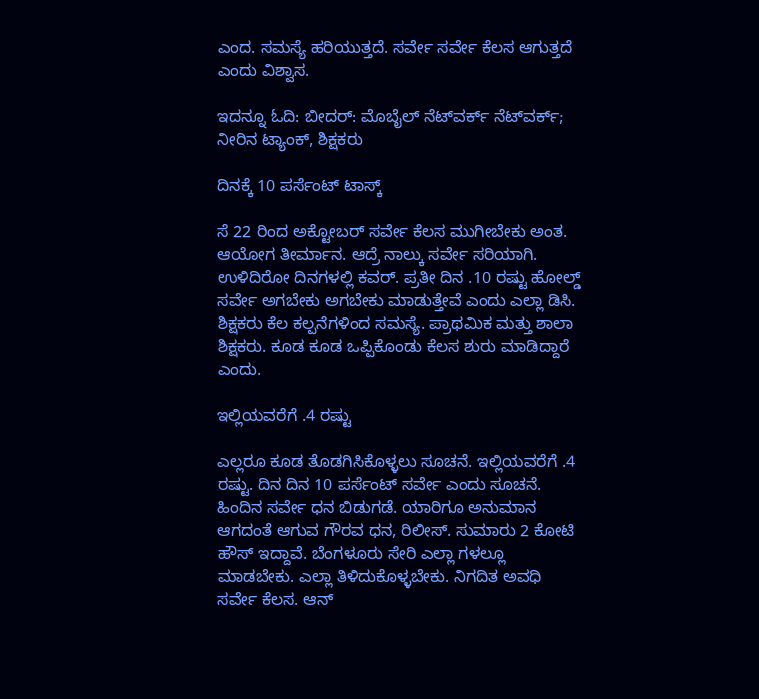ಎಂದ. ಸಮಸ್ಯೆ ಹರಿಯುತ್ತದೆ. ಸರ್ವೇ ಸರ್ವೇ ಕೆಲಸ ಆಗುತ್ತದೆ ಎಂದು ವಿಶ್ವಾಸ.

ಇದನ್ನೂ ಓದಿ: ಬೀದರ್: ಮೊಬೈಲ್ ನೆಟ್‌ವರ್ಕ್ ನೆಟ್‌ವರ್ಕ್; ನೀರಿನ ಟ್ಯಾಂಕ್, ಶಿಕ್ಷಕರು

ದಿನಕ್ಕೆ 10 ಪರ್ಸೆಂಟ್ ಟಾಸ್ಕ್

ಸೆ 22 ರಿಂದ ಅಕ್ಟೋಬರ್ ಸರ್ವೇ ಕೆಲಸ ಮುಗೀಬೇಕು ಅಂತ. ಆಯೋಗ ತೀರ್ಮಾನ. ಆದ್ರೆ ನಾಲ್ಕು ಸರ್ವೇ ಸರಿಯಾಗಿ. ಉಳಿದಿರೋ ದಿನಗಳಲ್ಲಿ ಕವರ್. ಪ್ರತೀ ದಿನ .10 ರಷ್ಟು ಹೋಲ್ಡ್ ಸರ್ವೇ ಅಗಬೇಕು ಅಗಬೇಕು ಮಾಡುತ್ತೇವೆ ಎಂದು ಎಲ್ಲಾ ಡಿಸಿ‌. ಶಿಕ್ಷಕರು ಕೆಲ ಕಲ್ಪನೆಗಳಿಂದ ಸಮಸ್ಯೆ. ಪ್ರಾಥಮಿಕ ಮತ್ತು ಶಾಲಾ ಶಿಕ್ಷಕರು. ಕೂಡ ಕೂಡ ಒಪ್ಪಿಕೊಂಡು ಕೆಲಸ ಶುರು ಮಾಡಿದ್ದಾರೆ ಎಂದು.

ಇಲ್ಲಿಯವರೆಗೆ .4 ರಷ್ಟು

ಎಲ್ಲರೂ ಕೂಡ ತೊಡಗಿಸಿಕೊಳ್ಳಲು ಸೂಚನೆ. ಇಲ್ಲಿಯವರೆಗೆ .4 ರಷ್ಟು. ದಿನ ದಿನ 10 ಪರ್ಸೆಂಟ್ ಸರ್ವೇ ಎಂದು ಸೂಚನೆ. ಹಿಂದಿನ ಸರ್ವೇ ಧನ ಬಿಡುಗಡೆ. ಯಾರಿಗೂ ಅನುಮಾನ ಆಗದಂತೆ ಆಗುವ ಗೌರವ ಧನ, ರಿಲೀಸ್. ಸುಮಾರು 2 ಕೋಟಿ ಹೌಸ್ ಇದ್ದಾವೆ. ಬೆಂಗಳೂರು ಸೇರಿ ಎಲ್ಲಾ ಗಳಲ್ಲೂ ಮಾಡಬೇಕು. ಎಲ್ಲಾ ತಿಳಿದುಕೊಳ್ಳಬೇಕು. ನಿಗದಿತ ಅವಧಿ ಸರ್ವೇ ಕೆಲಸ. ಆನ್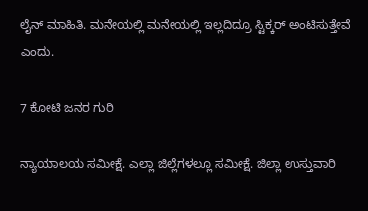ಲೈನ್ ಮಾಹಿತಿ. ಮನೇಯಲ್ಲಿ ಮನೇಯಲ್ಲಿ ಇಲ್ಲದಿದ್ರೂ ಸ್ಟಿಕ್ಕರ್ ಅಂಟಿಸುತ್ತೇವೆ ಎಂದು.

7 ಕೋಟಿ ಜನರ ಗುರಿ

ನ್ಯಾಯಾಲಯ ಸಮೀಕ್ಷೆ. ಎಲ್ಲಾ ಜಿಲ್ಲೆಗಳಲ್ಲೂ ಸಮೀಕ್ಷೆ. ಜಿಲ್ಲಾ ಉಸ್ತುವಾರಿ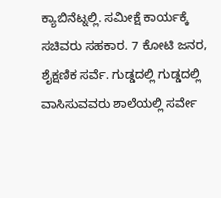ಕ್ಯಾಬಿನೆಟ್ನಲ್ಲಿ. ಸಮೀಕ್ಷೆ ಕಾರ್ಯಕ್ಕೆ ಸಚಿವರು ಸಹಕಾರ. 7 ಕೋಟಿ ಜನರ, ಶೈಕ್ಷಣಿಕ ಸರ್ವೆ. ಗುಡ್ಡದಲ್ಲಿ ಗುಡ್ಡದಲ್ಲಿ ವಾಸಿಸುವವರು ಶಾಲೆಯಲ್ಲಿ ಸರ್ವೇ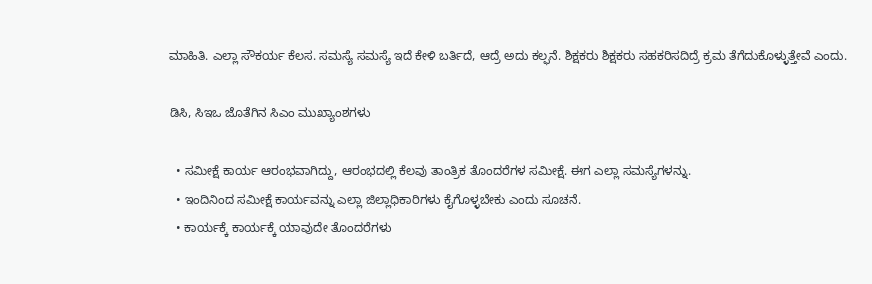ಮಾಹಿತಿ. ಎಲ್ಲಾ ಸೌಕರ್ಯ ಕೆಲಸ. ಸಮಸ್ಯೆ ಸಮಸ್ಯೆ ಇದೆ ಕೇಳಿ ಬರ್ತಿದೆ, ಆದ್ರೆ ಅದು ಕಲ್ಫನೆ. ಶಿಕ್ಷಕರು ಶಿಕ್ಷಕರು ಸಹಕರಿಸದಿದ್ರೆ ಕ್ರಮ ತೆಗೆದುಕೊಳ್ಳುತ್ತೇವೆ ಎಂದು.

ಡಿಸಿ, ಸಿಇಒ ಜೊತೆಗಿನ ಸಿಎಂ ಮುಖ್ಯಾಂಶಗಳು

  • ಸಮೀಕ್ಷೆ ಕಾರ್ಯ ಆರಂಭವಾಗಿದ್ದು, ಆರಂಭದಲ್ಲಿ ಕೆಲವು ತಾಂತ್ರಿಕ ತೊಂದರೆಗಳ ಸಮೀಕ್ಷೆ. ಈಗ ಎಲ್ಲಾ ಸಮಸ್ಯೆಗಳನ್ನು.
  • ಇಂದಿನಿಂದ ಸಮೀಕ್ಷೆ ಕಾರ್ಯವನ್ನು ಎಲ್ಲಾ ಜಿಲ್ಲಾಧಿಕಾರಿಗಳು ಕೈಗೊಳ್ಳಬೇಕು ಎಂದು ಸೂಚನೆ.
  • ಕಾರ್ಯಕ್ಕೆ ಕಾರ್ಯಕ್ಕೆ ಯಾವುದೇ ತೊಂದರೆಗಳು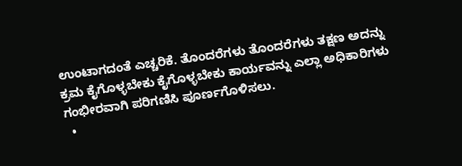ಉಂಟಾಗದಂತೆ ಎಚ್ಚರಿಕೆ. ತೊಂದರೆಗಳು ತೊಂದರೆಗಳು ತಕ್ಷಣ ಅದನ್ನು ಕ್ರಮ ಕೈಗೊಳ್ಳಬೇಕು ಕೈಗೊಳ್ಳಬೇಕು ಕಾರ್ಯವನ್ನು ಎಲ್ಲಾ ಅಧಿಕಾರಿಗಳು ಗಂಭೀರವಾಗಿ ಪರಿಗಣಿಸಿ ಪೂರ್ಣಗೊಳಿಸಲು.
  •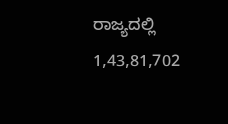ರಾಜ್ಯದಲ್ಲಿ 1,43,81,702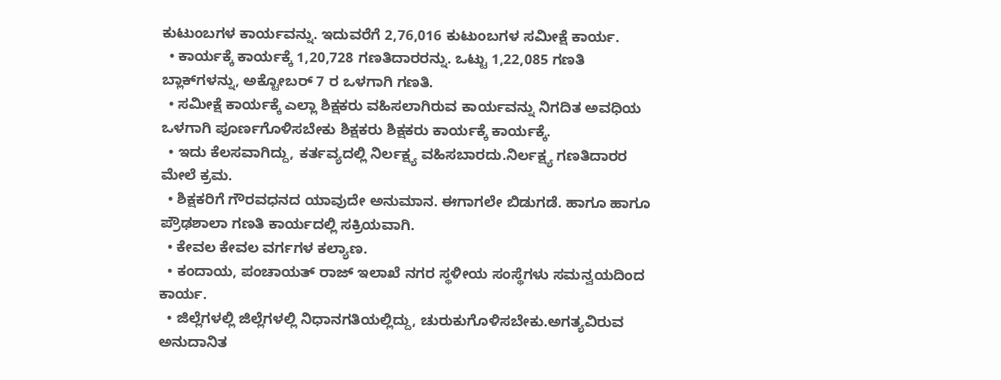ಕುಟುಂಬಗಳ ಕಾರ್ಯವನ್ನು. ಇದುವರೆಗೆ 2,76,016 ಕುಟುಂಬಗಳ ಸಮೀಕ್ಷೆ ಕಾರ್ಯ.
  • ಕಾರ್ಯಕ್ಕೆ ಕಾರ್ಯಕ್ಕೆ 1,20,728 ಗಣತಿದಾರರನ್ನು. ಒಟ್ಟು 1,22,085 ಗಣತಿ ಬ್ಲಾಕ್‌ಗಳನ್ನು, ಅಕ್ಟೋಬರ್‌ 7 ರ ಒಳಗಾಗಿ ಗಣತಿ.
  • ಸಮೀಕ್ಷೆ ಕಾರ್ಯಕ್ಕೆ ಎಲ್ಲಾ ಶಿಕ್ಷಕರು ವಹಿಸಲಾಗಿರುವ ಕಾರ್ಯವನ್ನು ನಿಗದಿತ ಅವಧಿಯ ಒಳಗಾಗಿ ಪೂರ್ಣಗೊಳಿಸಬೇಕು ಶಿಕ್ಷಕರು ಶಿಕ್ಷಕರು ಕಾರ್ಯಕ್ಕೆ ಕಾರ್ಯಕ್ಕೆ.
  • ಇದು ಕೆಲಸವಾಗಿದ್ದು, ಕರ್ತವ್ಯದಲ್ಲಿ ನಿರ್ಲಕ್ಷ್ಯ ವಹಿಸಬಾರದು.ನಿರ್ಲಕ್ಷ್ಯ ಗಣತಿದಾರರ ಮೇಲೆ ಕ್ರಮ.
  • ಶಿಕ್ಷಕರಿಗೆ ಗೌರವಧನದ ಯಾವುದೇ ಅನುಮಾನ. ಈಗಾಗಲೇ ಬಿಡುಗಡೆ. ಹಾಗೂ ಹಾಗೂ ಪ್ರೌಢಶಾಲಾ ಗಣತಿ ಕಾರ್ಯದಲ್ಲಿ ಸಕ್ರಿಯವಾಗಿ.
  • ಕೇವಲ ಕೇವಲ ವರ್ಗಗಳ ಕಲ್ಯಾಣ.
  • ಕಂದಾಯ, ಪಂಚಾಯತ್‌ ರಾಜ್‌ ಇಲಾಖೆ ನಗರ ಸ್ಥಳೀಯ ಸಂಸ್ಥೆಗಳು ಸಮನ್ವಯದಿಂದ ಕಾರ್ಯ.
  • ಜಿಲ್ಲೆಗಳಲ್ಲಿ ಜಿಲ್ಲೆಗಳಲ್ಲಿ ನಿಧಾನಗತಿಯಲ್ಲಿದ್ದು, ಚುರುಕುಗೊಳಿಸಬೇಕು.ಅಗತ್ಯವಿರುವ ಅನುದಾನಿತ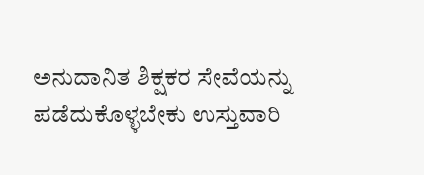ಅನುದಾನಿತ ಶಿಕ್ಷಕರ ಸೇವೆಯನ್ನು ಪಡೆದುಕೊಳ್ಳಬೇಕು ಉಸ್ತುವಾರಿ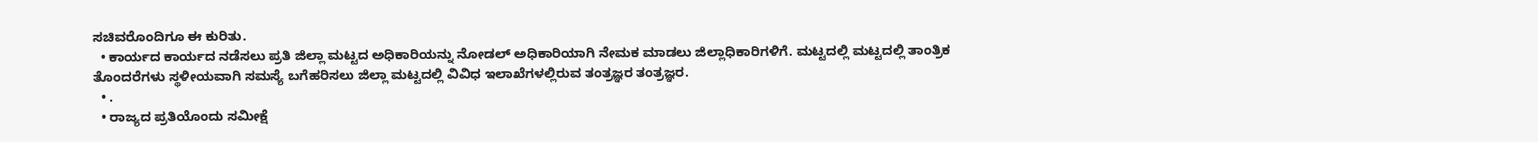ಸಚಿವರೊಂದಿಗೂ ಈ ಕುರಿತು.
  • ಕಾರ್ಯದ ಕಾರ್ಯದ ನಡೆಸಲು ಪ್ರತಿ ಜಿಲ್ಲಾ ಮಟ್ಟದ ಅಧಿಕಾರಿಯನ್ನು ನೋಡಲ್‌ ಅಧಿಕಾರಿಯಾಗಿ ನೇಮಕ ಮಾಡಲು ಜಿಲ್ಲಾಧಿಕಾರಿಗಳಿಗೆ. ಮಟ್ಟದಲ್ಲಿ ಮಟ್ಟದಲ್ಲಿ ತಾಂತ್ರಿಕ ತೊಂದರೆಗಳು ಸ್ಥಳೀಯವಾಗಿ ಸಮಸ್ಯೆ ಬಗೆಹರಿಸಲು ಜಿಲ್ಲಾ ಮಟ್ಟದಲ್ಲಿ ವಿವಿಧ ಇಲಾಖೆಗಳಲ್ಲಿರುವ ತಂತ್ರಜ್ಞರ ತಂತ್ರಜ್ಞರ.
  • .
  • ರಾಜ್ಯದ ಪ್ರತಿಯೊಂದು ಸಮೀಕ್ಷೆ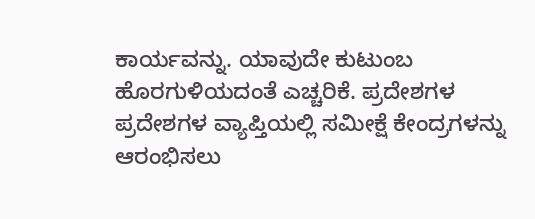ಕಾರ್ಯವನ್ನು. ಯಾವುದೇ ಕುಟುಂಬ ಹೊರಗುಳಿಯದಂತೆ ಎಚ್ಚರಿಕೆ. ಪ್ರದೇಶಗಳ ಪ್ರದೇಶಗಳ ವ್ಯಾಪ್ತಿಯಲ್ಲಿ ಸಮೀಕ್ಷೆ ಕೇಂದ್ರಗಳನ್ನು ಆರಂಭಿಸಲು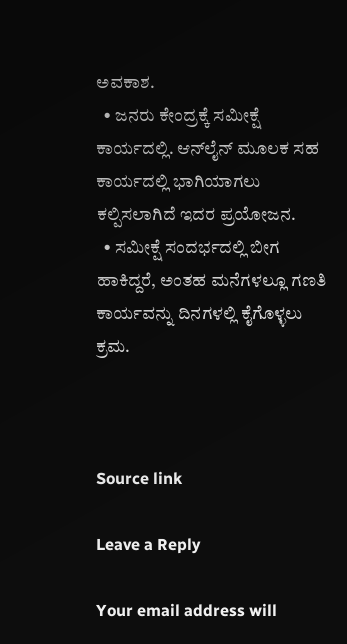ಅವಕಾಶ.
  • ಜನರು ಕೇಂದ್ರಕ್ಕೆ ಸಮೀಕ್ಷೆ ಕಾರ್ಯದಲ್ಲಿ. ಆನ್‌ಲೈನ್‌ ಮೂಲಕ ಸಹ ಕಾರ್ಯದಲ್ಲಿ ಭಾಗಿಯಾಗಲು ಕಲ್ಪಿಸಲಾಗಿದೆ ಇದರ ಪ್ರಯೋಜನ.
  • ಸಮೀಕ್ಷೆ ಸಂದರ್ಭದಲ್ಲಿ ಬೀಗ ಹಾಕಿದ್ದರೆ, ಅಂತಹ ಮನೆಗಳಲ್ಲೂ ಗಣತಿ ಕಾರ್ಯವನ್ನು ದಿನಗಳಲ್ಲಿ ಕೈಗೊಳ್ಳಲು ಕ್ರಮ.



Source link

Leave a Reply

Your email address will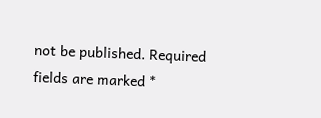not be published. Required fields are marked *